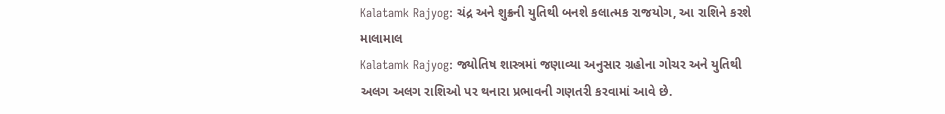Kalatamk Rajyog: ચંદ્ર અને શુક્રની યુતિથી બનશે કલાત્મક રાજયોગ, આ રાશિને કરશે માલામાલ
Kalatamk Rajyog: જ્યોતિષ શાસ્ત્રમાં જણાવ્યા અનુસાર ગ્રહોના ગોચર અને યુતિથી અલગ અલગ રાશિઓ પર થનારા પ્રભાવની ગણતરી કરવામાં આવે છે.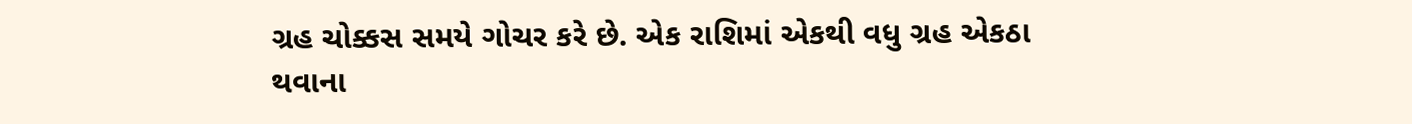ગ્રહ ચોક્કસ સમયે ગોચર કરે છે. એક રાશિમાં એકથી વધુ ગ્રહ એકઠા થવાના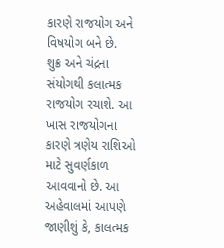કારણે રાજયોગ અને વિષયોગ બને છે.
શુક્ર અને ચંદ્રના સંયોગથી કલાત્મક રાજયોગ રચાશે. આ ખાસ રાજયોગના કારણે ત્રણેય રાશિઓ માટે સુવર્ણકાળ આવવાનો છે. આ અહેવાલમાં આપણે જાણીશું કે, કાલત્મક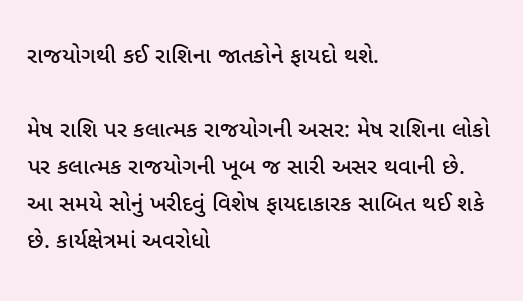રાજયોગથી કઈ રાશિના જાતકોને ફાયદો થશે.

મેષ રાશિ પર કલાત્મક રાજયોગની અસર: મેષ રાશિના લોકો પર કલાત્મક રાજયોગની ખૂબ જ સારી અસર થવાની છે. આ સમયે સોનું ખરીદવું વિશેષ ફાયદાકારક સાબિત થઈ શકે છે. કાર્યક્ષેત્રમાં અવરોધો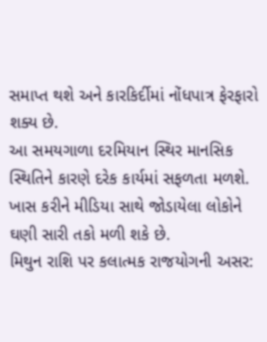સમાપ્ત થશે અને કારકિર્દીમાં નોંધપાત્ર ફેરફારો શક્ય છે.
આ સમયગાળા દરમિયાન સ્થિર માનસિક સ્થિતિને કારણે દરેક કાર્યમાં સફળતા મળશે. ખાસ કરીને મીડિયા સાથે જોડાયેલા લોકોને ઘણી સારી તકો મળી શકે છે.
મિથુન રાશિ પર કલાત્મક રાજયોગની અસર: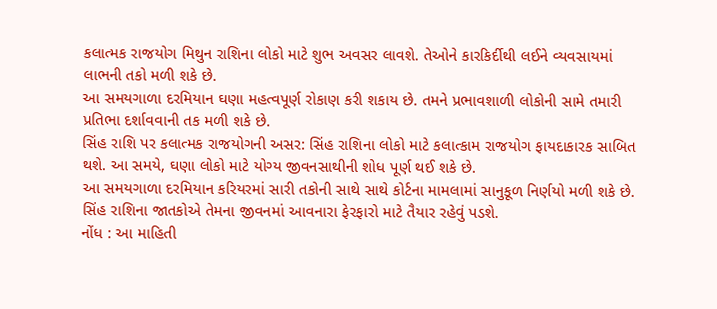કલાત્મક રાજયોગ મિથુન રાશિના લોકો માટે શુભ અવસર લાવશે. તેઓને કારકિર્દીથી લઈને વ્યવસાયમાં લાભની તકો મળી શકે છે.
આ સમયગાળા દરમિયાન ઘણા મહત્વપૂર્ણ રોકાણ કરી શકાય છે. તમને પ્રભાવશાળી લોકોની સામે તમારી પ્રતિભા દર્શાવવાની તક મળી શકે છે.
સિંહ રાશિ પર કલાત્મક રાજયોગની અસર: સિંહ રાશિના લોકો માટે કલાત્કામ રાજયોગ ફાયદાકારક સાબિત થશે. આ સમયે, ઘણા લોકો માટે યોગ્ય જીવનસાથીની શોધ પૂર્ણ થઈ શકે છે.
આ સમયગાળા દરમિયાન કરિયરમાં સારી તકોની સાથે સાથે કોર્ટના મામલામાં સાનુકૂળ નિર્ણયો મળી શકે છે. સિંહ રાશિના જાતકોએ તેમના જીવનમાં આવનારા ફેરફારો માટે તૈયાર રહેવું પડશે.
નોંધ : આ માહિતી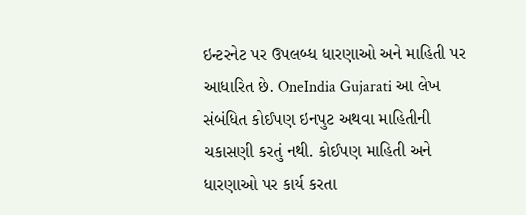ઇન્ટરનેટ પર ઉપલબ્ધ ધારણાઓ અને માહિતી પર આધારિત છે. OneIndia Gujarati આ લેખ સંબંધિત કોઈપણ ઇનપુટ અથવા માહિતીની ચકાસણી કરતું નથી. કોઈપણ માહિતી અને ધારણાઓ પર કાર્ય કરતા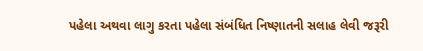પહેલા અથવા લાગુ કરતા પહેલા સંબંધિત નિષ્ણાતની સલાહ લેવી જરૂરી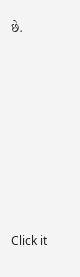છે.












Click it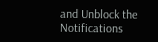and Unblock the Notifications